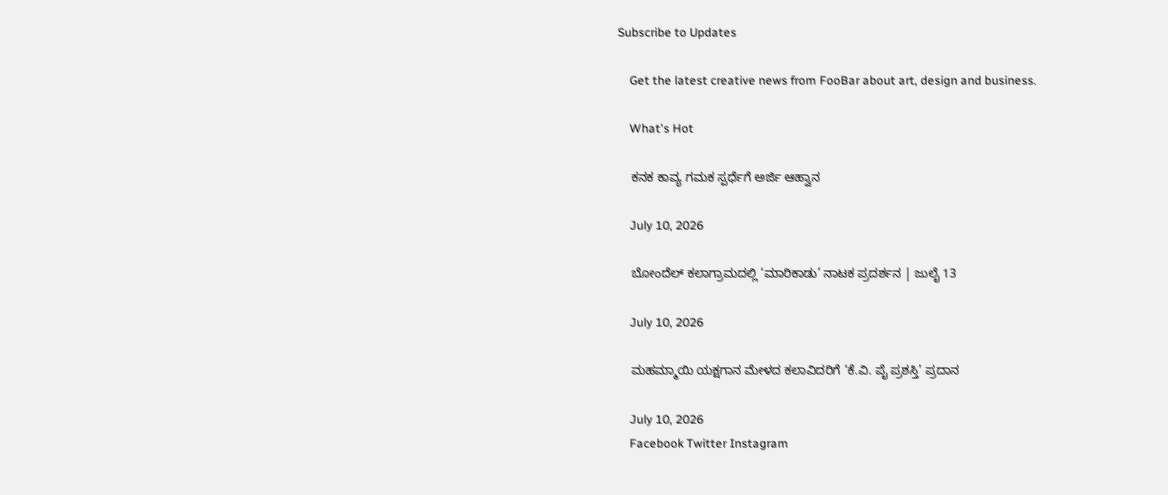Subscribe to Updates

    Get the latest creative news from FooBar about art, design and business.

    What's Hot

    ಕನಕ ಕಾವ್ಯ ಗಮಕ ಸ್ಪರ್ಧೆಗೆ ಅರ್ಜಿ ಆಹ್ವಾನ

    July 10, 2026

    ಬೋಂದೆಲ್ ಕಲಾಗ್ರಾಮದಲ್ಲಿ ‘ಮಾರಿಕಾಡು’ ನಾಟಕ ಪ್ರದರ್ಶನ | ಜುಲೈ 13

    July 10, 2026

    ಮಹಮ್ಮಾಯಿ ಯಕ್ಷಗಾನ ಮೇಳದ ಕಲಾವಿದರಿಗೆ ‘ಕೆ.ವಿ. ಪೈ ಪ್ರಶಸ್ತಿ’ ಪ್ರದಾನ

    July 10, 2026
    Facebook Twitter Instagram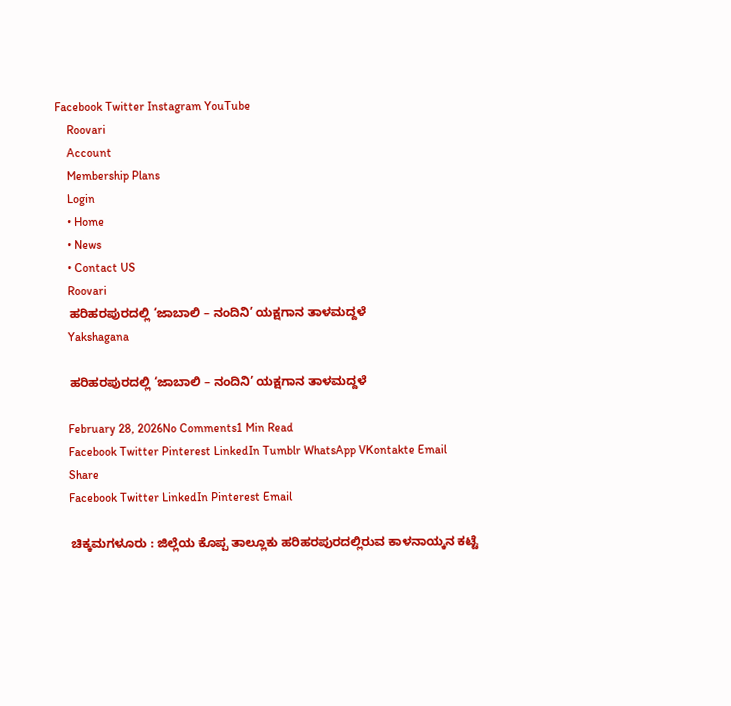Facebook Twitter Instagram YouTube
    Roovari
    Account
    Membership Plans
    Login
    • Home
    • News
    • Contact US
    Roovari
    ಹರಿಹರಪುರದಲ್ಲಿ ‘ಜಾಬಾಲಿ – ನಂದಿನಿ’ ಯಕ್ಷಗಾನ ತಾಳಮದ್ದಳೆ
    Yakshagana

    ಹರಿಹರಪುರದಲ್ಲಿ ‘ಜಾಬಾಲಿ – ನಂದಿನಿ’ ಯಕ್ಷಗಾನ ತಾಳಮದ್ದಳೆ

    February 28, 2026No Comments1 Min Read
    Facebook Twitter Pinterest LinkedIn Tumblr WhatsApp VKontakte Email
    Share
    Facebook Twitter LinkedIn Pinterest Email

    ಚಿಕ್ಕಮಗಳೂರು : ಜಿಲ್ಲೆಯ ಕೊಪ್ಪ ತಾಲ್ಲೂಕು ಹರಿಹರಪುರದಲ್ಲಿರುವ ಕಾಳನಾಯ್ಕನ ಕಟ್ಟೆ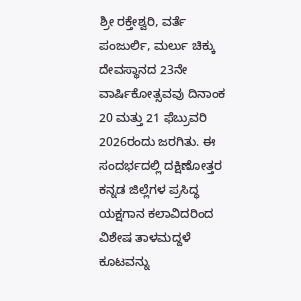ಶ್ರೀ ರಕ್ತೇಶ್ವರಿ, ವರ್ತೆ ಪಂಜುರ್ಲಿ, ಮರ್ಲು ಚಿಕ್ಕು ದೇವಸ್ಥಾನದ 23ನೇ ವಾರ್ಷಿಕೋತ್ಸವವು ದಿನಾಂಕ 20 ಮತ್ತು 21 ಫೆಬ್ರುವರಿ 2026ರಂದು ಜರಗಿತು‌. ಈ ಸಂದರ್ಭದಲ್ಲಿ ದಕ್ಷಿಣೋತ್ತರ ಕನ್ನಡ ಜಿಲ್ಲೆಗಳ ಪ್ರಸಿದ್ಧ ಯಕ್ಷಗಾನ ಕಲಾವಿದರಿಂದ ವಿಶೇಷ ತಾಳಮದ್ದಳೆ ಕೂಟವನ್ನು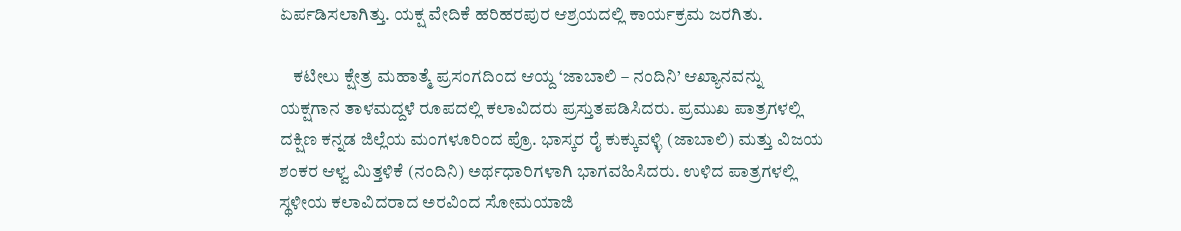ಏರ್ಪಡಿಸಲಾಗಿತ್ತು. ಯಕ್ಷ ವೇದಿಕೆ ಹರಿಹರಪುರ ಆಶ್ರಯದಲ್ಲಿ ಕಾರ್ಯಕ್ರಮ ಜರಗಿತು.

    ಕಟೀಲು ಕ್ಷೇತ್ರ ಮಹಾತ್ಮೆ ಪ್ರಸಂಗದಿಂದ ಆಯ್ದ ‘ಜಾಬಾಲಿ – ನಂದಿನಿ’ ಆಖ್ಯಾನವನ್ನು ಯಕ್ಷಗಾನ ತಾಳಮದ್ದಳೆ ರೂಪದಲ್ಲಿ ಕಲಾವಿದರು ಪ್ರಸ್ತುತಪಡಿಸಿದರು. ಪ್ರಮುಖ ಪಾತ್ರಗಳಲ್ಲಿ ದಕ್ಷಿಣ ಕನ್ನಡ ಜಿಲ್ಲೆಯ ಮಂಗಳೂರಿಂದ ಪ್ರೊ. ಭಾಸ್ಕರ ರೈ ಕುಕ್ಕುವಳ್ಳಿ (ಜಾಬಾಲಿ) ಮತ್ತು ವಿಜಯ ಶಂಕರ ಆಳ್ವ ಮಿತ್ತಳಿಕೆ (ನಂದಿನಿ) ಅರ್ಥಧಾರಿಗಳಾಗಿ ಭಾಗವಹಿಸಿದರು. ಉಳಿದ ಪಾತ್ರಗಳಲ್ಲಿ ಸ್ಥಳೀಯ ಕಲಾವಿದರಾದ ಅರವಿಂದ ಸೋಮಯಾಜಿ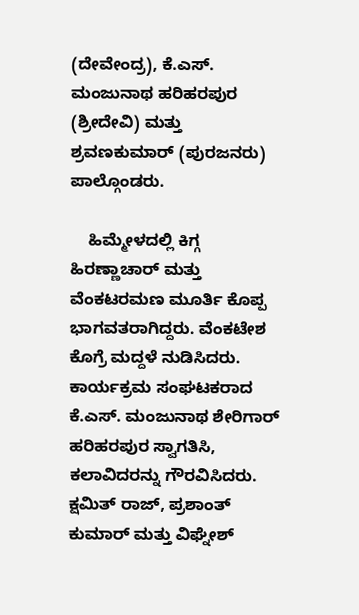(ದೇವೇಂದ್ರ), ಕೆ.ಎಸ್. ಮಂಜುನಾಥ ಹರಿಹರಪುರ (ಶ್ರೀದೇವಿ) ಮತ್ತು ಶ್ರವಣಕುಮಾರ್ (ಪುರಜನರು) ಪಾಲ್ಗೊಂಡರು.

    ಹಿಮ್ಮೇಳದಲ್ಲಿ ಕಿಗ್ಗ ಹಿರಣ್ಣಾಚಾರ್ ಮತ್ತು ವೆಂಕಟರಮಣ ಮೂರ್ತಿ ಕೊಪ್ಪ ಭಾಗವತರಾಗಿದ್ದರು. ವೆಂಕಟೇಶ ಕೊಗ್ರೆ ಮದ್ದಳೆ ನುಡಿಸಿದರು. ಕಾರ್ಯಕ್ರಮ ಸಂಘಟಕರಾದ ಕೆ.ಎಸ್. ಮಂಜುನಾಥ ಶೇರಿಗಾರ್ ಹರಿಹರಪುರ ಸ್ವಾಗತಿಸಿ, ಕಲಾವಿದರನ್ನು ಗೌರವಿಸಿದರು. ಕ್ಷಮಿತ್ ರಾಜ್, ಪ್ರಶಾಂತ್ ಕುಮಾರ್ ಮತ್ತು ವಿಘ್ನೇಶ್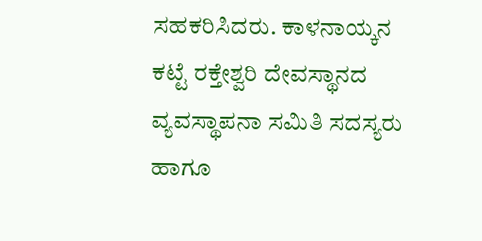ಸಹಕರಿಸಿದರು. ಕಾಳನಾಯ್ಕನ ಕಟ್ಟೆ ರಕ್ತೇಶ್ವರಿ ದೇವಸ್ಥಾನದ ವ್ಯವಸ್ಥಾಪನಾ ಸಮಿತಿ ಸದಸ್ಯರು ಹಾಗೂ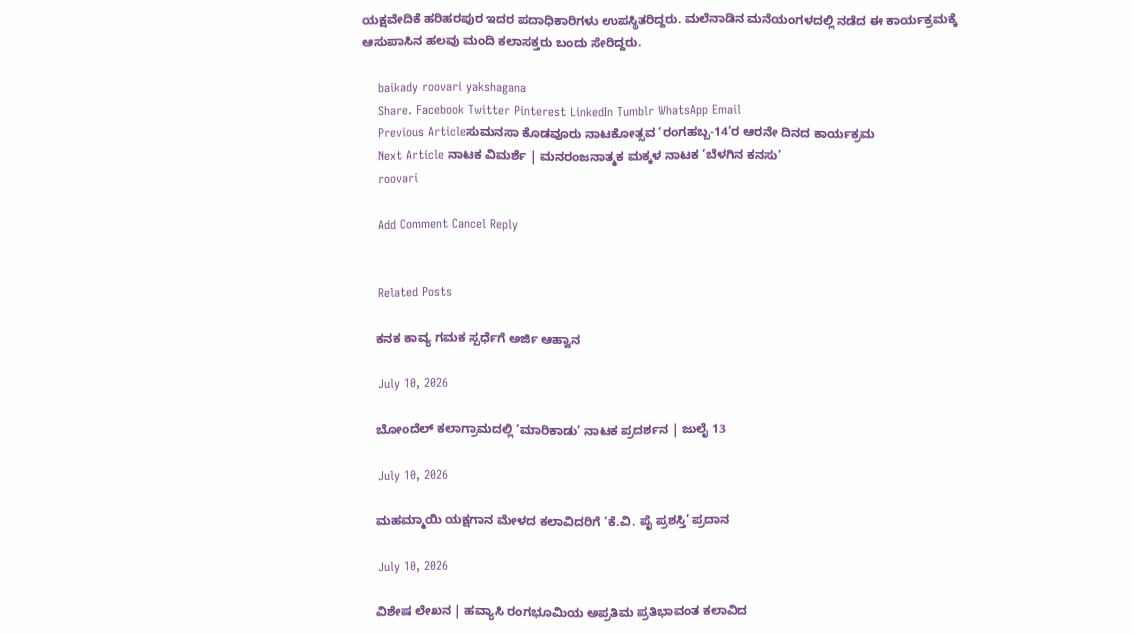ಯಕ್ಷವೇದಿಕೆ ಹರಿಹರಪುರ ಇದರ ಪದಾಧಿಕಾರಿಗಳು ಉಪಸ್ಥಿತರಿದ್ದರು. ಮಲೆನಾಡಿನ ಮನೆಯಂಗಳದಲ್ಲಿ ನಡೆದ ಈ ಕಾರ್ಯಕ್ರಮಕ್ಕೆ ಆಸುಪಾಸಿನ ಹಲವು ಮಂದಿ ಕಲಾಸಕ್ತರು ಬಂದು ಸೇರಿದ್ದರು.

    baikady roovari yakshagana
    Share. Facebook Twitter Pinterest LinkedIn Tumblr WhatsApp Email
    Previous Articleಸುಮನಸಾ ಕೊಡವೂರು ನಾಟಕೋತ್ಸವ ‘ರಂಗಹಬ್ಬ-14’ರ ಆರನೇ ದಿನದ ಕಾರ್ಯಕ್ರಮ
    Next Article ನಾಟಕ ವಿಮರ್ಶೆ | ಮನರಂಜನಾತ್ಮಕ ಮಕ್ಕಳ ನಾಟಕ ‘ಬೆಳಗಿನ ಕನಸು’
    roovari

    Add Comment Cancel Reply


    Related Posts

    ಕನಕ ಕಾವ್ಯ ಗಮಕ ಸ್ಪರ್ಧೆಗೆ ಅರ್ಜಿ ಆಹ್ವಾನ

    July 10, 2026

    ಬೋಂದೆಲ್ ಕಲಾಗ್ರಾಮದಲ್ಲಿ ‘ಮಾರಿಕಾಡು’ ನಾಟಕ ಪ್ರದರ್ಶನ | ಜುಲೈ 13

    July 10, 2026

    ಮಹಮ್ಮಾಯಿ ಯಕ್ಷಗಾನ ಮೇಳದ ಕಲಾವಿದರಿಗೆ ‘ಕೆ.ವಿ. ಪೈ ಪ್ರಶಸ್ತಿ’ ಪ್ರದಾನ

    July 10, 2026

    ವಿಶೇಷ ಲೇಖನ | ಹವ್ಯಾಸಿ ರಂಗಭೂಮಿಯ ಅಪ್ರತಿಮ ಪ್ರತಿಭಾವಂತ ಕಲಾವಿದ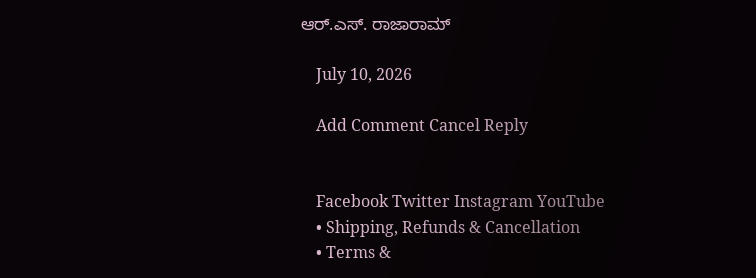ಆರ್.ಎಸ್. ರಾಜಾರಾಮ್

    July 10, 2026

    Add Comment Cancel Reply


    Facebook Twitter Instagram YouTube
    • Shipping, Refunds & Cancellation
    • Terms &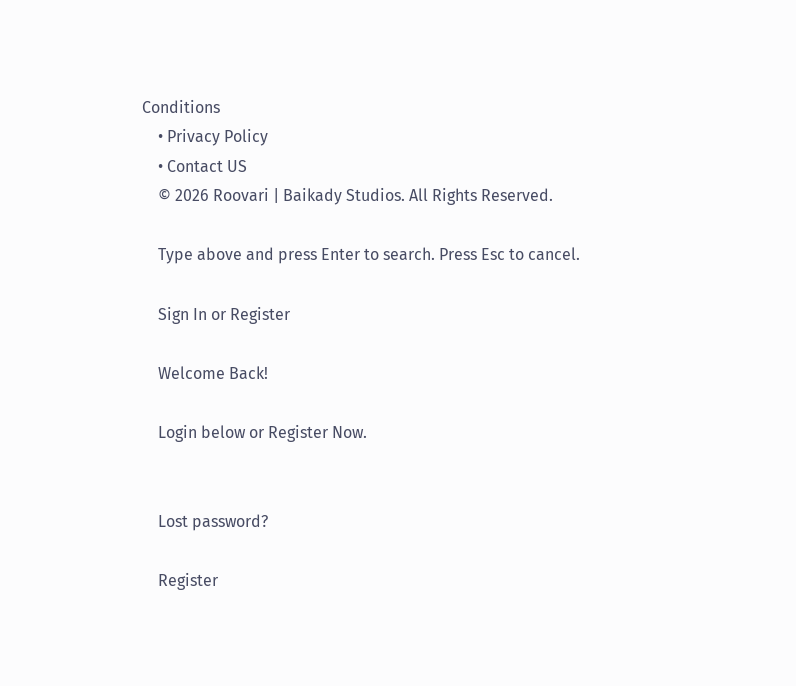Conditions
    • Privacy Policy
    • Contact US
    © 2026 Roovari | Baikady Studios. All Rights Reserved.

    Type above and press Enter to search. Press Esc to cancel.

    Sign In or Register

    Welcome Back!

    Login below or Register Now.


    Lost password?

    Register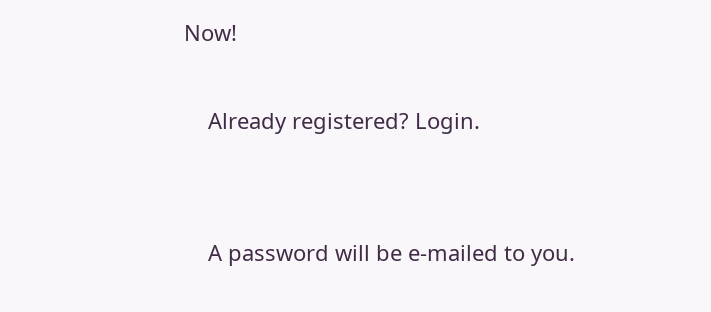Now!

    Already registered? Login.


    A password will be e-mailed to you.